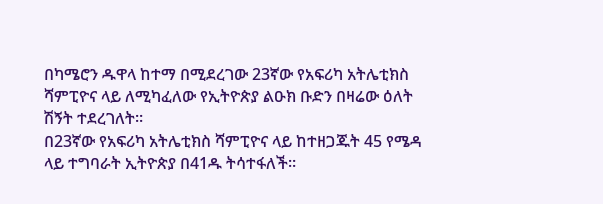በካሜሮን ዱዋላ ከተማ በሚደረገው 23ኛው የአፍሪካ አትሌቲክስ ሻምፒዮና ላይ ለሚካፈለው የኢትዮጵያ ልዑክ ቡድን በዛሬው ዕለት ሽኝት ተደረገለት።
በ23ኛው የአፍሪካ አትሌቲክስ ሻምፒዮና ላይ ከተዘጋጁት 45 የሜዳ ላይ ተግባራት ኢትዮጵያ በ41ዱ ትሳተፋለች።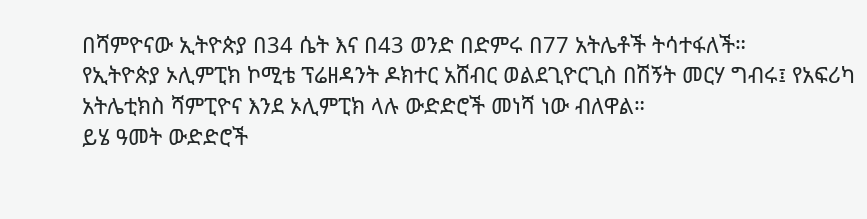በሻምዮናው ኢትዮጵያ በ34 ሴት እና በ43 ወንድ በድምሩ በ77 አትሌቶች ትሳተፋለች።
የኢትዮጵያ ኦሊምፒክ ኮሚቴ ፕሬዘዳንት ዶክተር አሸብር ወልደጊዮርጊስ በሽኝት መርሃ ግብሩ፤ የአፍሪካ አትሌቲክስ ሻምፒዮና እንደ ኦሊምፒክ ላሉ ውድድሮች መነሻ ነው ብለዋል።
ይሄ ዓመት ውድድሮች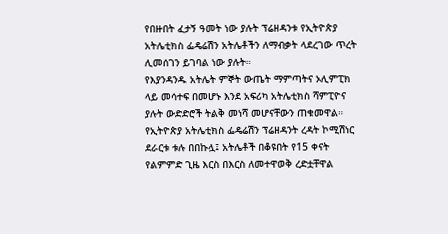የበዙበት ፈታኝ ዓመት ነው ያሉት ፕሬዘዳንቱ የኢትዮጵያ አትሌቲክስ ፌዴሬሽን አትሌቶችን ለማብቃት ላደረገው ጥረት ሊመሰገን ይገባል ነው ያሉት።
የእያንዳንዱ አትሌት ምኞት ውጤት ማምጣትና ኦሊምፒክ ላይ መሳተፍ በመሆኑ እንደ አፍሪካ አትሌቲክስ ሻምፒዮና ያሉት ውድድሮች ትልቅ መነሻ መሆናቸውን ጠቁመዋል።
የኢትዮጵያ አትሌቲክስ ፌዴሬሽን ፕሬዘዳንት ረዳት ኮሚሽነር ደራርቱ ቱሉ በበኩሏ፤ አትሌቶች በቆዩበት የ15 ቀናት የልምምድ ጊዜ እርስ በእርስ ለመተዋወቅ ረድቷቸዋል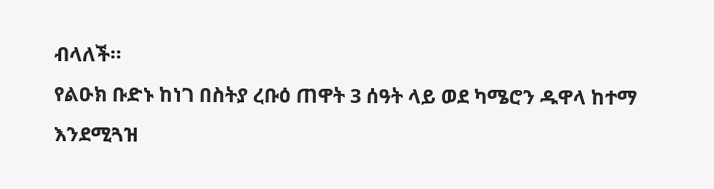ብላለች።
የልዑክ ቡድኑ ከነገ በስትያ ረቡዕ ጠዋት 3 ሰዓት ላይ ወደ ካሜሮን ዱዋላ ከተማ እንደሚጓዝ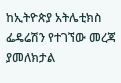ከኢትዮጵያ አትሌቲክስ ፌዴሬሽን የተገኘው መረጃ ያመለክታል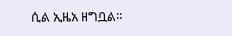ሲል ኢዜአ ዘግቧል።